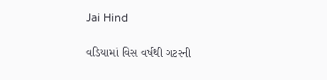Jai Hind

વડિયામાં વિસ વર્ષથી ગટરની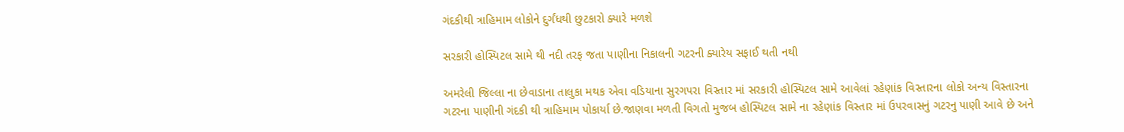ગંદકીથી ત્રાહિમામ લોકોને દુર્ગંધથી છુટકારો ક્યારે મળશે

સરકારી હોસ્પિટલ સામે થી નદી તરફ જતા પાણીના નિકાલની ગટરની ક્યારેય સફાઈ થતી નથી

અમરેલી જિલ્લા ના છેવાડાના તાલુકા મથક એવા વડિયાના સુરગપરા વિસ્તાર માં સરકારી હોસ્પિટલ સામે આવેલાં રહેણાંક વિસ્તારના લોકો અન્ય વિસ્તારના ગટરના પાણીની ગંદકી થી ત્રાહિમામ પોકાર્યા છે.જાણવા મળતી વિગતો મુજબ હોસ્પિટલ સામે ના રહેણાંક વિસ્તાર માં ઉપરવાસનું ગટરનુ પાણી આવે છે અને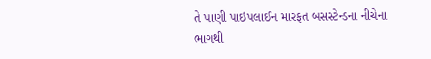તે પાણી પાઇપલાઈન મારફત બસસ્ટેન્ડના નીચેના ભાગથી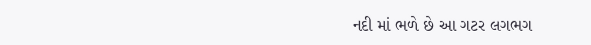નદી માં ભળે છે આ ગટર લગભગ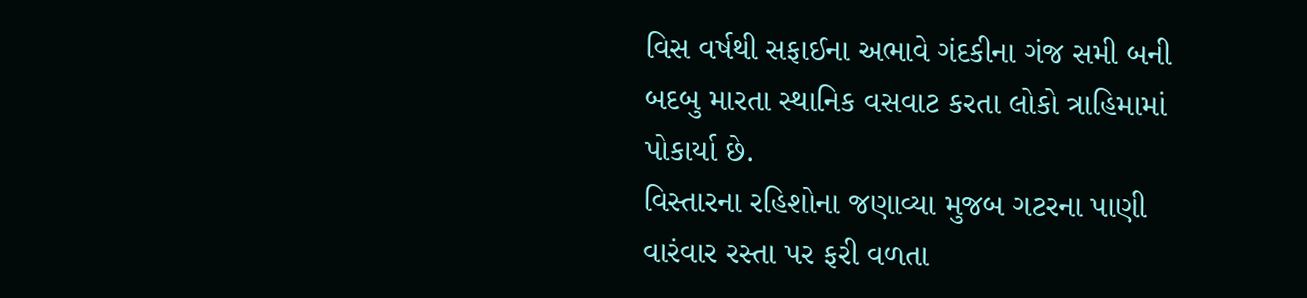વિસ વર્ષથી સફાઈના અભાવે ગંદકીના ગંજ સમી બની બદબુ મારતા સ્થાનિક વસવાટ કરતા લોકો ત્રાહિમામાં પોકાર્યા છે.
વિસ્તારના રહિશોના જણાવ્યા મુજબ ગટરના પાણી વારંવાર રસ્તા પર ફરી વળતા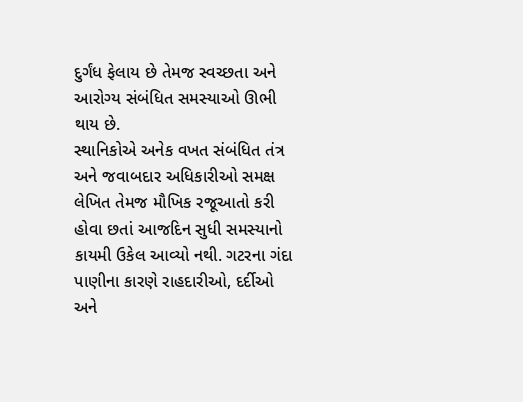દુર્ગંધ ફેલાય છે તેમજ સ્વચ્છતા અને આરોગ્ય સંબંધિત સમસ્યાઓ ઊભી થાય છે.
સ્થાનિકોએ અનેક વખત સંબંધિત તંત્ર અને જવાબદાર અધિકારીઓ સમક્ષ લેખિત તેમજ મૌખિક રજૂઆતો કરી હોવા છતાં આજદિન સુધી સમસ્યાનો કાયમી ઉકેલ આવ્યો નથી. ગટરના ગંદા પાણીના કારણે રાહદારીઓ, દર્દીઓ અને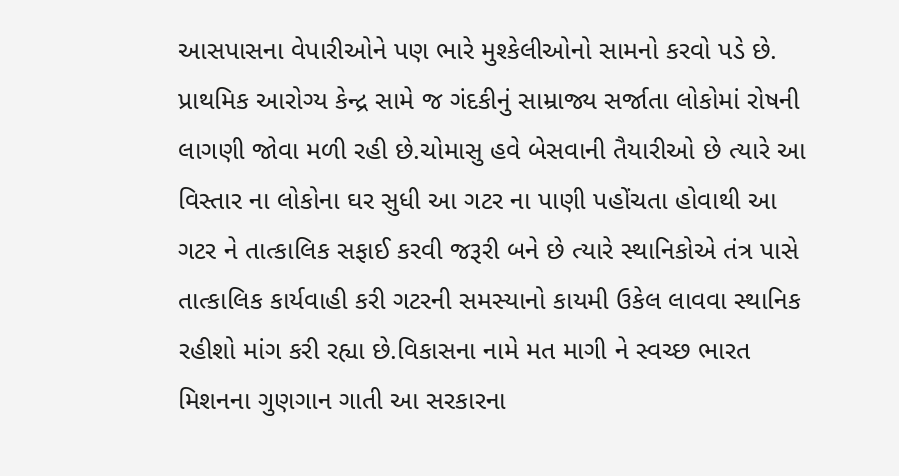આસપાસના વેપારીઓને પણ ભારે મુશ્કેલીઓનો સામનો કરવો પડે છે.
પ્રાથમિક આરોગ્ય કેન્દ્ર સામે જ ગંદકીનું સામ્રાજ્ય સર્જાતા લોકોમાં રોષની લાગણી જોવા મળી રહી છે.ચોમાસુ હવે બેસવાની તૈયારીઓ છે ત્યારે આ વિસ્તાર ના લોકોના ઘર સુધી આ ગટર ના પાણી પહોંચતા હોવાથી આ ગટર ને તાત્કાલિક સફાઈ કરવી જરૂરી બને છે ત્યારે સ્થાનિકોએ તંત્ર પાસે તાત્કાલિક કાર્યવાહી કરી ગટરની સમસ્યાનો કાયમી ઉકેલ લાવવા સ્થાનિક રહીશો માંગ કરી રહ્યા છે.વિકાસના નામે મત માગી ને સ્વચ્છ ભારત મિશનના ગુણગાન ગાતી આ સરકારના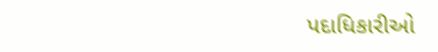પદાધિકારીઓ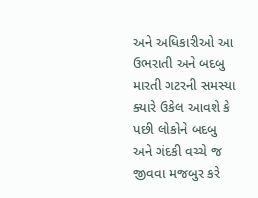અને અધિકારીઓ આ ઉભરાતી અને બદબુ મારતી ગટરની સમસ્યા ક્યારે ઉકેલ આવશે કે પછી લોકોને બદબુ અને ગંદકી વચ્ચે જ જીવવા મજબુર કરે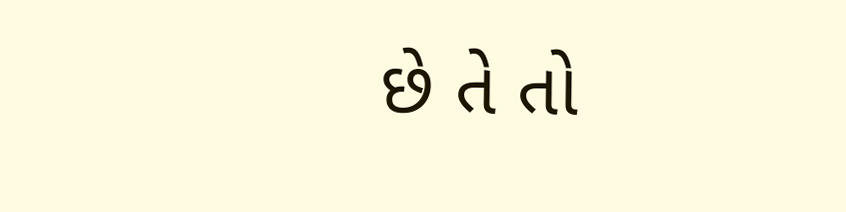છે તે તો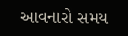આવનારો સમય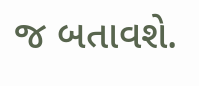જ બતાવશે.